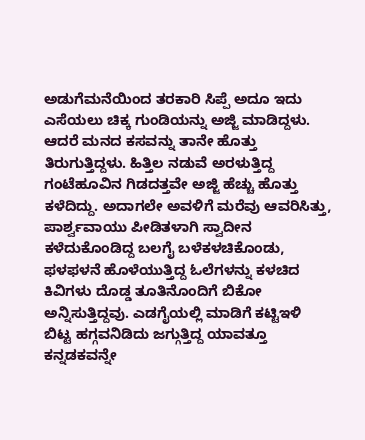ಅಡುಗೆಮನೆಯಿಂದ ತರಕಾರಿ ಸಿಪ್ಪೆ ಅದೂ ಇದು ಎಸೆಯಲು ಚಿಕ್ಕ ಗುಂಡಿಯನ್ನು ಅಜ್ಜಿ ಮಾಡಿದ್ದಳು. ಆದರೆ ಮನದ ಕಸವನ್ನು ತಾನೇ ಹೊತ್ತು ತಿರುಗುತ್ತಿದ್ದಳು. ಹಿತ್ತಿಲ ನಡುವೆ ಅರಳುತ್ತಿದ್ದ ಗಂಟೆಹೂವಿನ ಗಿಡದತ್ತವೇ ಅಜ್ಜಿ ಹೆಚ್ಚು ಹೊತ್ತು ಕಳೆದಿದ್ದು. ಅದಾಗಲೇ ಅವಳಿಗೆ ಮರೆವು ಆವರಿಸಿತ್ತು, ಪಾರ್ಶ್ವವಾಯು ಪೀಡಿತಳಾಗಿ ಸ್ವಾದೀನ ಕಳೆದುಕೊಂಡಿದ್ದ ಬಲಗೈ ಬಳೆಕಳಚಿಕೊಂಡು, ಫಳಫಳನೆ ಹೊಳೆಯುತ್ತಿದ್ದ ಓಲೆಗಳನ್ನು ಕಳಚಿದ ಕಿವಿಗಳು ದೊಡ್ಡ ತೂತಿನೊಂದಿಗೆ ಬಿಕೋ ಅನ್ನಿಸುತ್ತಿದ್ದವು. ಎಡಗೈಯಲ್ಲಿ ಮಾಡಿಗೆ ಕಟ್ಟಿಇಳಿ ಬಿಟ್ಟ ಹಗ್ಗವನಿಡಿದು ಜಗ್ಗುತ್ತಿದ್ದ ಯಾವತ್ತೂ ಕನ್ನಡಕವನ್ನೇ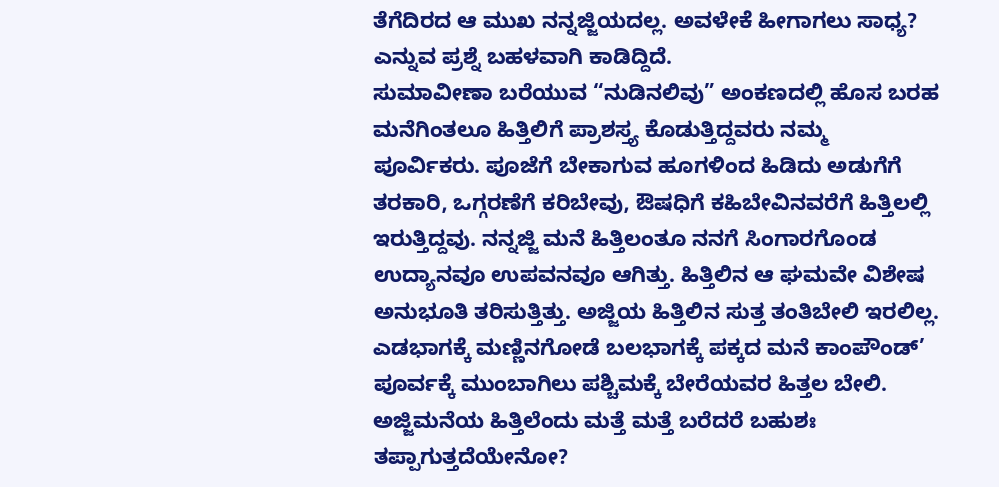ತೆಗೆದಿರದ ಆ ಮುಖ ನನ್ನಜ್ಜಿಯದಲ್ಲ. ಅವಳೇಕೆ ಹೀಗಾಗಲು ಸಾಧ್ಯ? ಎನ್ನುವ ಪ್ರಶ್ನೆ ಬಹಳವಾಗಿ ಕಾಡಿದ್ದಿದೆ.
ಸುಮಾವೀಣಾ ಬರೆಯುವ “ನುಡಿನಲಿವು” ಅಂಕಣದಲ್ಲಿ ಹೊಸ ಬರಹ
ಮನೆಗಿಂತಲೂ ಹಿತ್ತಿಲಿಗೆ ಪ್ರಾಶಸ್ತ್ಯ ಕೊಡುತ್ತಿದ್ದವರು ನಮ್ಮ ಪೂರ್ವಿಕರು. ಪೂಜೆಗೆ ಬೇಕಾಗುವ ಹೂಗಳಿಂದ ಹಿಡಿದು ಅಡುಗೆಗೆ ತರಕಾರಿ, ಒಗ್ಗರಣೆಗೆ ಕರಿಬೇವು, ಔಷಧಿಗೆ ಕಹಿಬೇವಿನವರೆಗೆ ಹಿತ್ತಿಲಲ್ಲಿ ಇರುತ್ತಿದ್ದವು. ನನ್ನಜ್ಜಿ ಮನೆ ಹಿತ್ತಿಲಂತೂ ನನಗೆ ಸಿಂಗಾರಗೊಂಡ ಉದ್ಯಾನವೂ ಉಪವನವೂ ಆಗಿತ್ತು. ಹಿತ್ತಿಲಿನ ಆ ಘಮವೇ ವಿಶೇಷ ಅನುಭೂತಿ ತರಿಸುತ್ತಿತ್ತು. ಅಜ್ಜಿಯ ಹಿತ್ತಿಲಿನ ಸುತ್ತ ತಂತಿಬೇಲಿ ಇರಲಿಲ್ಲ. ಎಡಭಾಗಕ್ಕೆ ಮಣ್ಣಿನಗೋಡೆ ಬಲಭಾಗಕ್ಕೆ ಪಕ್ಕದ ಮನೆ ಕಾಂಪೌಂಡ್’ ಪೂರ್ವಕ್ಕೆ ಮುಂಬಾಗಿಲು ಪಶ್ಚಿಮಕ್ಕೆ ಬೇರೆಯವರ ಹಿತ್ತಲ ಬೇಲಿ. ಅಜ್ಜಿಮನೆಯ ಹಿತ್ತಿಲೆಂದು ಮತ್ತೆ ಮತ್ತೆ ಬರೆದರೆ ಬಹುಶಃ ತಪ್ಪಾಗುತ್ತದೆಯೇನೋ?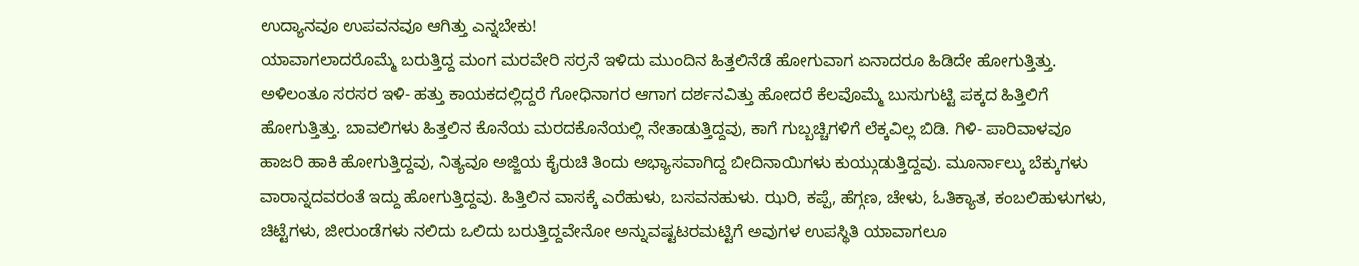ಉದ್ಯಾನವೂ ಉಪವನವೂ ಆಗಿತ್ತು ಎನ್ನಬೇಕು!
ಯಾವಾಗಲಾದರೊಮ್ಮೆ ಬರುತ್ತಿದ್ದ ಮಂಗ ಮರವೇರಿ ಸರ್ರನೆ ಇಳಿದು ಮುಂದಿನ ಹಿತ್ತಲಿನೆಡೆ ಹೋಗುವಾಗ ಏನಾದರೂ ಹಿಡಿದೇ ಹೋಗುತ್ತಿತ್ತು. ಅಳಿಲಂತೂ ಸರಸರ ಇಳಿ- ಹತ್ತು ಕಾಯಕದಲ್ಲಿದ್ದರೆ ಗೋಧಿನಾಗರ ಆಗಾಗ ದರ್ಶನವಿತ್ತು ಹೋದರೆ ಕೆಲವೊಮ್ಮೆ ಬುಸುಗುಟ್ಟಿ ಪಕ್ಕದ ಹಿತ್ತಿಲಿಗೆ ಹೋಗುತ್ತಿತ್ತು. ಬಾವಲಿಗಳು ಹಿತ್ತಲಿನ ಕೊನೆಯ ಮರದಕೊನೆಯಲ್ಲಿ ನೇತಾಡುತ್ತಿದ್ದವು, ಕಾಗೆ ಗುಬ್ಬಚ್ಚಿಗಳಿಗೆ ಲೆಕ್ಕವಿಲ್ಲ ಬಿಡಿ. ಗಿಳಿ- ಪಾರಿವಾಳವೂ ಹಾಜರಿ ಹಾಕಿ ಹೋಗುತ್ತಿದ್ದವು, ನಿತ್ಯವೂ ಅಜ್ಜಿಯ ಕೈರುಚಿ ತಿಂದು ಅಭ್ಯಾಸವಾಗಿದ್ದ ಬೀದಿನಾಯಿಗಳು ಕುಯ್ಗುಡುತ್ತಿದ್ದವು. ಮೂರ್ನಾಲ್ಕು ಬೆಕ್ಕುಗಳು ವಾರಾನ್ನದವರಂತೆ ಇದ್ದು ಹೋಗುತ್ತಿದ್ದವು. ಹಿತ್ತಿಲಿನ ವಾಸಕ್ಕೆ ಎರೆಹುಳು, ಬಸವನಹುಳು. ಝರಿ, ಕಪ್ಪೆ, ಹೆಗ್ಗಣ, ಚೇಳು, ಓತಿಕ್ಯಾತ, ಕಂಬಲಿಹುಳುಗಳು, ಚಿಟ್ಟೆಗಳು, ಜೀರುಂಡೆಗಳು ನಲಿದು ಒಲಿದು ಬರುತ್ತಿದ್ದವೇನೋ ಅನ್ನುವಷ್ಟಟರಮಟ್ಟಿಗೆ ಅವುಗಳ ಉಪಸ್ಥಿತಿ ಯಾವಾಗಲೂ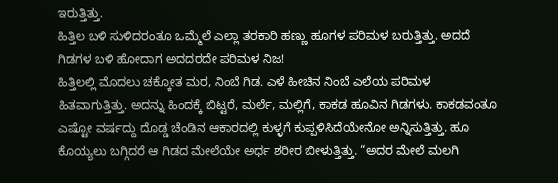ಇರುತ್ತಿತ್ತು.
ಹಿತ್ತಿಲ ಬಳಿ ಸುಳಿದರಂತೂ ಒಮ್ಮೆಲೆ ಎಲ್ಲಾ ತರಕಾರಿ ಹಣ್ಣು ಹೂಗಳ ಪರಿಮಳ ಬರುತ್ತಿತ್ತು. ಅದದೆ ಗಿಡಗಳ ಬಳಿ ಹೋದಾಗ ಅದದರದೇ ಪರಿಮಳ ನಿಜ!
ಹಿತ್ತಿಲಲ್ಲಿ ಮೊದಲು ಚಕ್ಕೋತ ಮರ, ನಿಂಬೆ ಗಿಡ. ಎಳೆ ಹೀಚಿನ ನಿಂಬೆ ಎಲೆಯ ಪರಿಮಳ ಹಿತವಾಗುತ್ತಿತ್ತು. ಅದನ್ನು ಹಿಂದಕ್ಕೆ ಬಿಟ್ಟರೆ, ಮರ್ಲೆ, ಮಲ್ಲಿಗೆ, ಕಾಕಡ ಹೂವಿನ ಗಿಡಗಳು. ಕಾಕಡವಂತೂ ಎಷ್ಟೋ ವರ್ಷದ್ದು ದೊಡ್ಡ ಚೆಂಡಿನ ಆಕಾರದಲ್ಲಿ ಕುಳ್ಳಗೆ ಕುಪ್ಪಳಿಸಿದೆಯೇನೋ ಅನ್ನಿಸುತ್ತಿತ್ತು. ಹೂ ಕೊಯ್ಯಲು ಬಗ್ಗಿದರೆ ಆ ಗಿಡದ ಮೇಲೆಯೇ ಅರ್ಧ ಶರೀರ ಬೀಳುತ್ತಿತ್ತು. “ಅದರ ಮೇಲೆ ಮಲಗಿ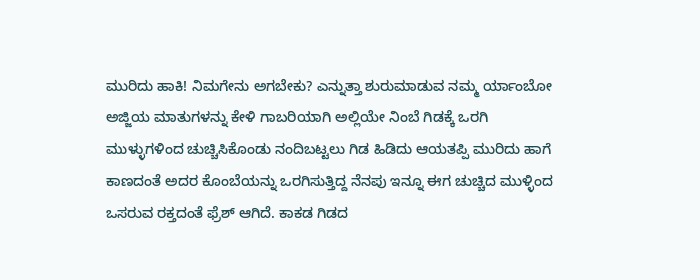ಮುರಿದು ಹಾಕಿ! ನಿಮಗೇನು ಅಗಬೇಕು? ಎನ್ನುತ್ತಾ ಶುರುಮಾಡುವ ನಮ್ಮ ರ್ಯಾಂಬೋ ಅಜ್ಜಿಯ ಮಾತುಗಳನ್ನು ಕೇಳಿ ಗಾಬರಿಯಾಗಿ ಅಲ್ಲಿಯೇ ನಿಂಬೆ ಗಿಡಕ್ಕೆ ಒರಗಿ ಮುಳ್ಳುಗಳಿಂದ ಚುಚ್ಚಿಸಿಕೊಂಡು ನಂದಿಬಟ್ಟಲು ಗಿಡ ಹಿಡಿದು ಆಯತಪ್ಪಿ ಮುರಿದು ಹಾಗೆ ಕಾಣದಂತೆ ಅದರ ಕೊಂಬೆಯನ್ನು ಒರಗಿಸುತ್ತಿದ್ದ ನೆನಪು ಇನ್ನೂ ಈಗ ಚುಚ್ಚಿದ ಮುಳ್ಳಿಂದ ಒಸರುವ ರಕ್ತದಂತೆ ಫ್ರೆಶ್ ಆಗಿದೆ. ಕಾಕಡ ಗಿಡದ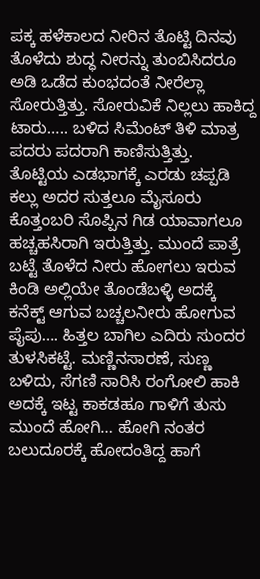ಪಕ್ಕ ಹಳೆಕಾಲದ ನೀರಿನ ತೊಟ್ಟಿ ದಿನವು ತೊಳೆದು ಶುದ್ಧ ನೀರನ್ನು ತುಂಬಿಸಿದರೂ ಅಡಿ ಒಡೆದ ಕುಂಭದಂತೆ ನೀರೆಲ್ಲಾ ಸೋರುತ್ತಿತ್ತು. ಸೋರುವಿಕೆ ನಿಲ್ಲಲು ಹಾಕಿದ್ದ ಟಾರು….. ಬಳಿದ ಸಿಮೆಂಟ್ ತಿಳಿ ಮಾತ್ರ ಪದರು ಪದರಾಗಿ ಕಾಣಿಸುತ್ತಿತ್ತು.
ತೊಟ್ಟಿಯ ಎಡಭಾಗಕ್ಕೆ ಎರಡು ಚಪ್ಪಡಿ ಕಲ್ಲು ಅದರ ಸುತ್ತಲೂ ಮೈಸೂರು ಕೊತ್ತಂಬರಿ ಸೊಪ್ಪಿನ ಗಿಡ ಯಾವಾಗಲೂ ಹಚ್ಚಹಸಿರಾಗಿ ಇರುತ್ತಿತ್ತು. ಮುಂದೆ ಪಾತ್ರೆ ಬಟ್ಟೆ ತೊಳೆದ ನೀರು ಹೋಗಲು ಇರುವ ಕಿಂಡಿ ಅಲ್ಲಿಯೇ ತೊಂಡೆಬಳ್ಳಿ ಅದಕ್ಕೆ ಕನೆಕ್ಟ್ ಆಗುವ ಬಚ್ಚಲನೀರು ಹೋಗುವ ಪೈಪು…. ಹಿತ್ತಲ ಬಾಗಿಲ ಎದಿರು ಸುಂದರ ತುಳಸಿಕಟ್ಟೆ. ಮಣ್ಣಿನಸಾರಣೆ, ಸುಣ್ಣ ಬಳಿದು, ಸೆಗಣಿ ಸಾರಿಸಿ ರಂಗೋಲಿ ಹಾಕಿ ಅದಕ್ಕೆ ಇಟ್ಟ ಕಾಕಡಹೂ ಗಾಳಿಗೆ ತುಸು ಮುಂದೆ ಹೋಗಿ… ಹೋಗಿ ನಂತರ ಬಲುದೂರಕ್ಕೆ ಹೋದಂತಿದ್ದ ಹಾಗೆ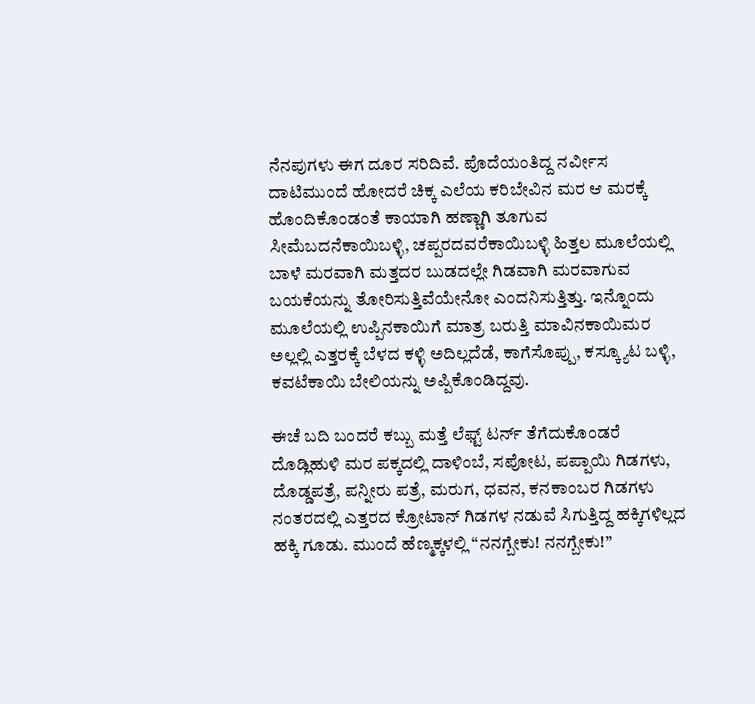ನೆನಪುಗಳು ಈಗ ದೂರ ಸರಿದಿವೆ. ಪೊದೆಯಂತಿದ್ದ ನರ್ವೀಸ ದಾಟಿಮುಂದೆ ಹೋದರೆ ಚಿಕ್ಕ ಎಲೆಯ ಕರಿಬೇವಿನ ಮರ ಆ ಮರಕ್ಕೆ ಹೊಂದಿಕೊಂಡಂತೆ ಕಾಯಾಗಿ ಹಣ್ಣಾಗಿ ತೂಗುವ ಸೀಮೆಬದನೆಕಾಯಿಬಳ್ಳಿ, ಚಪ್ಪರದವರೆಕಾಯಿಬಳ್ಳಿ ಹಿತ್ತಲ ಮೂಲೆಯಲ್ಲಿ ಬಾಳೆ ಮರವಾಗಿ ಮತ್ತದರ ಬುಡದಲ್ಲೇ ಗಿಡವಾಗಿ ಮರವಾಗುವ ಬಯಕೆಯನ್ನು ತೋರಿಸುತ್ತಿವೆಯೇನೋ ಎಂದನಿಸುತ್ತಿತ್ತು. ಇನ್ನೊಂದು ಮೂಲೆಯಲ್ಲಿ ಉಪ್ಪಿನಕಾಯಿಗೆ ಮಾತ್ರ ಬರುತ್ತಿ ಮಾವಿನಕಾಯಿಮರ ಅಲ್ಲಲ್ಲಿ ಎತ್ತರಕ್ಕೆ ಬೆಳದ ಕಳ್ಳಿ ಅದಿಲ್ಲದೆಡೆ, ಕಾಗೆಸೊಪ್ಪು, ಕಸ್ಕ್ಯೂಟ ಬಳ್ಳಿ, ಕವಟೆಕಾಯಿ ಬೇಲಿಯನ್ನು ಅಪ್ಪಿಕೊಂಡಿದ್ದವು.

ಈಚೆ ಬದಿ ಬಂದರೆ ಕಬ್ಬು ಮತ್ತೆ ಲೆಫ್ಟ್ ಟರ್ನ್ ತೆಗೆದುಕೊಂಡರೆ ದೊಡ್ಲಿಹುಳಿ ಮರ ಪಕ್ಕದಲ್ಲಿ ದಾಳಿಂಬೆ, ಸಪೋಟ, ಪಪ್ಪಾಯಿ ಗಿಡಗಳು, ದೊಡ್ಡಪತ್ರೆ, ಪನ್ನೀರು ಪತ್ರೆ, ಮರುಗ, ಧವನ, ಕನಕಾಂಬರ ಗಿಡಗಳು ನಂತರದಲ್ಲಿ ಎತ್ತರದ ಕ್ರೋಟಾನ್ ಗಿಡಗಳ ನಡುವೆ ಸಿಗುತ್ತಿದ್ದ ಹಕ್ಕಿಗಳಿಲ್ಲದ ಹಕ್ಕಿ ಗೂಡು. ಮುಂದೆ ಹೆಣ್ಮಕ್ಕಳಲ್ಲಿ “ನನಗ್ಬೇಕು! ನನಗ್ಬೇಕು!”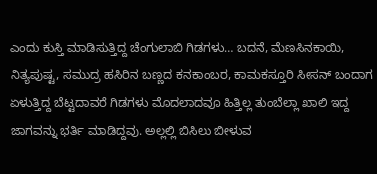ಎಂದು ಕುಸ್ತಿ ಮಾಡಿಸುತ್ತಿದ್ದ ಚೆಂಗುಲಾಬಿ ಗಿಡಗಳು… ಬದನೆ, ಮೆಣಸಿನಕಾಯಿ, ನಿತ್ಯಪುಷ್ಟ, ಸಮುದ್ರ ಹಸಿರಿನ ಬಣ್ಣದ ಕನಕಾಂಬರ, ಕಾಮಕಸ್ತೂರಿ ಸೀಸನ್ ಬಂದಾಗ ಏಳುತ್ತಿದ್ದ ಬೆಟ್ಟದಾವರೆ ಗಿಡಗಳು ಮೊದಲಾದವೂ ಹಿತ್ತಿಲ್ಲ ತುಂಬೆಲ್ಲಾ ಖಾಲಿ ಇದ್ದ ಜಾಗವನ್ನು ಭರ್ತಿ ಮಾಡಿದ್ದವು. ಅಲ್ಲಲ್ಲಿ ಬಿಸಿಲು ಬೀಳುವ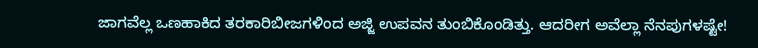ಜಾಗವೆಲ್ಲ ಒಣಹಾಕಿದ ತರಕಾರಿಬೀಜಗಳಿಂದ ಅಜ್ಜಿ ಉಪವನ ತುಂಬಿಕೊಂಡಿತ್ತು. ಆದರೀಗ ಅವೆಲ್ಲಾ ನೆನಪುಗಳಷ್ಟೇ!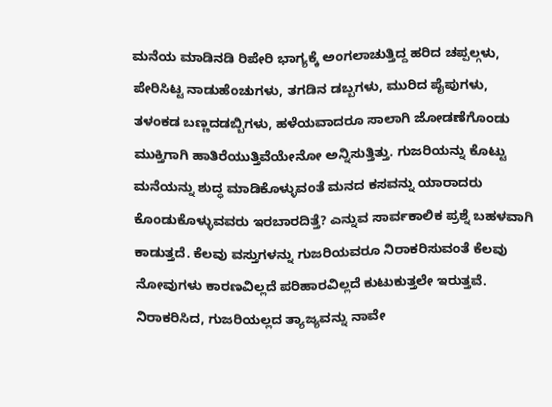ಮನೆಯ ಮಾಡಿನಡಿ ರಿಪೇರಿ ಭಾಗ್ಯಕ್ಕೆ ಅಂಗಲಾಚುತ್ತಿದ್ದ ಹರಿದ ಚಪ್ಪಲ್ಗಳು, ಪೇರಿಸಿಟ್ಟ ನಾಡುಹೆಂಚುಗಳು, ತಗಡಿನ ಡಬ್ಬಗಳು, ಮುರಿದ ಪೈಪುಗಳು, ತಳಂಕಡ ಬಣ್ಣದಡಬ್ಬಿಗಳು, ಹಳೆಯವಾದರೂ ಸಾಲಾಗಿ ಜೋಡಣೆಗೊಂಡು ಮುಕ್ತಿಗಾಗಿ ಹಾತಿರೆಯುತ್ತಿವೆಯೇನೋ ಅನ್ನಿಸುತ್ತಿತ್ತು. ಗುಜರಿಯನ್ನು ಕೊಟ್ಟು ಮನೆಯನ್ನು ಶುದ್ಧ ಮಾಡಿಕೊಳ್ಳುವಂತೆ ಮನದ ಕಸವನ್ನು ಯಾರಾದರು ಕೊಂಡುಕೊಳ್ಳುವವರು ಇರಬಾರದಿತ್ತೆ? ಎನ್ನುವ ಸಾರ್ವಕಾಲಿಕ ಪ್ರಶ್ನೆ ಬಹಳವಾಗಿ ಕಾಡುತ್ತದೆ. ಕೆಲವು ವಸ್ತುಗಳನ್ನು ಗುಜರಿಯವರೂ ನಿರಾಕರಿಸುವಂತೆ ಕೆಲವು ನೋವುಗಳು ಕಾರಣವಿಲ್ಲದೆ ಪರಿಹಾರವಿಲ್ಲದೆ ಕುಟುಕುತ್ತಲೇ ಇರುತ್ತವೆ. ನಿರಾಕರಿಸಿದ, ಗುಜರಿಯಲ್ಲದ ತ್ಯಾಜ್ಯವನ್ನು ನಾವೇ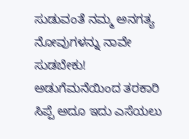ಸುಡುವಂತೆ ನಮ್ಮ ಅನಗತ್ಯ ನೋವುಗಳನ್ನು ನಾವೇ ಸುಡಬೇಕು!
ಅಡುಗೆಮನೆಯಿಂದ ತರಕಾರಿ ಸಿಪ್ಪೆ ಅದೂ ಇದು ಎಸೆಯಲು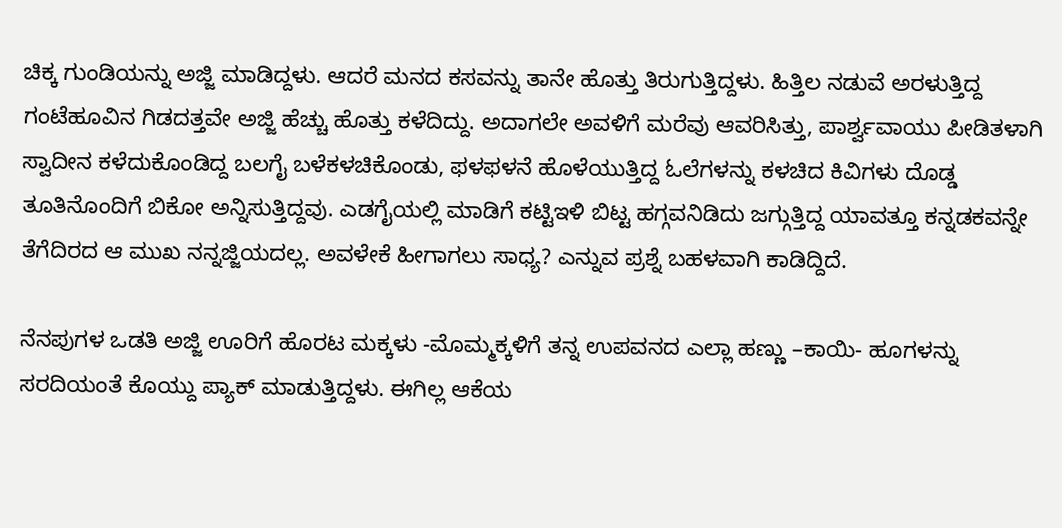ಚಿಕ್ಕ ಗುಂಡಿಯನ್ನು ಅಜ್ಜಿ ಮಾಡಿದ್ದಳು. ಆದರೆ ಮನದ ಕಸವನ್ನು ತಾನೇ ಹೊತ್ತು ತಿರುಗುತ್ತಿದ್ದಳು. ಹಿತ್ತಿಲ ನಡುವೆ ಅರಳುತ್ತಿದ್ದ ಗಂಟೆಹೂವಿನ ಗಿಡದತ್ತವೇ ಅಜ್ಜಿ ಹೆಚ್ಚು ಹೊತ್ತು ಕಳೆದಿದ್ದು. ಅದಾಗಲೇ ಅವಳಿಗೆ ಮರೆವು ಆವರಿಸಿತ್ತು, ಪಾರ್ಶ್ವವಾಯು ಪೀಡಿತಳಾಗಿ ಸ್ವಾದೀನ ಕಳೆದುಕೊಂಡಿದ್ದ ಬಲಗೈ ಬಳೆಕಳಚಿಕೊಂಡು, ಫಳಫಳನೆ ಹೊಳೆಯುತ್ತಿದ್ದ ಓಲೆಗಳನ್ನು ಕಳಚಿದ ಕಿವಿಗಳು ದೊಡ್ಡ ತೂತಿನೊಂದಿಗೆ ಬಿಕೋ ಅನ್ನಿಸುತ್ತಿದ್ದವು. ಎಡಗೈಯಲ್ಲಿ ಮಾಡಿಗೆ ಕಟ್ಟಿಇಳಿ ಬಿಟ್ಟ ಹಗ್ಗವನಿಡಿದು ಜಗ್ಗುತ್ತಿದ್ದ ಯಾವತ್ತೂ ಕನ್ನಡಕವನ್ನೇ ತೆಗೆದಿರದ ಆ ಮುಖ ನನ್ನಜ್ಜಿಯದಲ್ಲ. ಅವಳೇಕೆ ಹೀಗಾಗಲು ಸಾಧ್ಯ? ಎನ್ನುವ ಪ್ರಶ್ನೆ ಬಹಳವಾಗಿ ಕಾಡಿದ್ದಿದೆ.

ನೆನಪುಗಳ ಒಡತಿ ಅಜ್ಜಿ ಊರಿಗೆ ಹೊರಟ ಮಕ್ಕಳು -ಮೊಮ್ಮಕ್ಕಳಿಗೆ ತನ್ನ ಉಪವನದ ಎಲ್ಲಾ ಹಣ್ಣು –ಕಾಯಿ- ಹೂಗಳನ್ನು ಸರದಿಯಂತೆ ಕೊಯ್ದು ಪ್ಯಾಕ್ ಮಾಡುತ್ತಿದ್ದಳು. ಈಗಿಲ್ಲ ಆಕೆಯ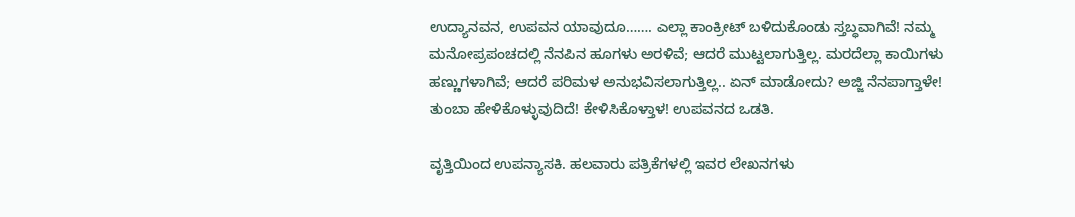ಉದ್ಯಾನವನ, ಉಪವನ ಯಾವುದೂ……. ಎಲ್ಲಾ ಕಾಂಕ್ರೀಟ್ ಬಳಿದುಕೊಂಡು ಸ್ತಬ್ಧವಾಗಿವೆ! ನಮ್ಮ ಮನೋಪ್ರಪಂಚದಲ್ಲಿ ನೆನಪಿನ ಹೂಗಳು ಅರಳಿವೆ; ಆದರೆ ಮುಟ್ಟಲಾಗುತ್ತಿಲ್ಲ. ಮರದೆಲ್ಲಾ ಕಾಯಿಗಳು ಹಣ್ಣುಗಳಾಗಿವೆ; ಆದರೆ ಪರಿಮಳ ಅನುಭವಿಸಲಾಗುತ್ತಿಲ್ಲ.. ಏನ್ ಮಾಡೋದು? ಅಜ್ಜಿ ನೆನಪಾಗ್ತಾಳೇ! ತುಂಬಾ ಹೇಳಿಕೊಳ್ಳುವುದಿದೆ! ಕೇಳಿಸಿಕೊಳ್ತಾಳ! ಉಪವನದ ಒಡತಿ.

ವೃತ್ತಿಯಿಂದ ಉಪನ್ಯಾಸಕಿ. ಹಲವಾರು ಪತ್ರಿಕೆಗಳಲ್ಲಿ ಇವರ ಲೇಖನಗಳು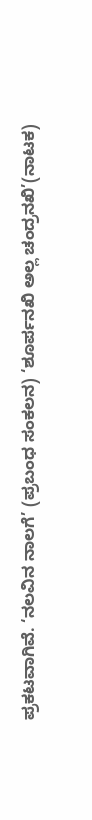ಪ್ರಕಟವಾಗಿವೆ. ‘ನಲವಿನ ನಾಲಗೆ’ (ಪ್ರಬಂಧ ಸಂಕಲನ) ‘ಶೂರ್ಪನಖಿ ಅಲ್ಲ ಚಂದ್ರನಖಿ’(ನಾಟಕ)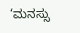‘ಮನಸ್ಸು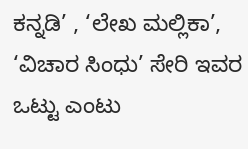ಕನ್ನಡಿ’ , ‘ಲೇಖ ಮಲ್ಲಿಕಾ’, ‘ವಿಚಾರ ಸಿಂಧು’ ಸೇರಿ ಇವರ ಒಟ್ಟು ಎಂಟು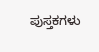ಪುಸ್ತಕಗಳು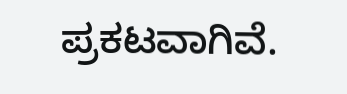ಪ್ರಕಟವಾಗಿವೆ.